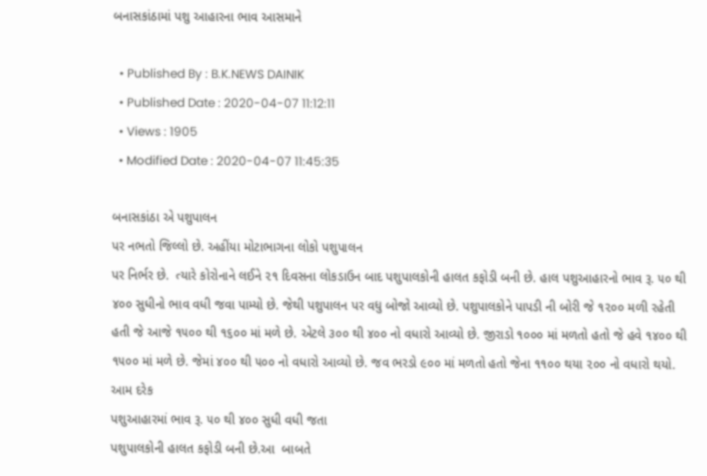બનાસકાંઠામાં પશુ આહારના ભાવ આસમાને

  • Published By : B.K.NEWS DAINIK
  • Published Date : 2020-04-07 11:12:11
  • Views : 1905
  • Modified Date : 2020-04-07 11:45:35

બનાસકાંઠા એ પશુપાલન
પર નભતો જિલ્લો છે. અહીંયા મોટાભાગના લોકો પશુપાલન
પર નિર્ભર છે.  ત્યારે કોરોનાને લઈને ૨૧ દિવસના લોકડાઉન બાદ પશુપાલકોની હાલત કફોડી બની છે. હાલ પશુઆહારનો ભાવ રૂ. ૫૦ થી ૪૦૦ સુધીનો ભાવ વધી જવા પામ્યો છે. જેથી પશુપાલન પર વધુ બોજો આવ્યો છે. પશુપાલકોને પાપડી ની બોરી જે ૧૨૦૦ મળી રહેતી હતી જે આજે ૧૫૦૦ થી ૧૬૦૦ માં મળે છે. એટલે ૩૦૦ થી ૪૦૦ નો વધારો આવ્યો છે. જીરાડો ૧૦૦૦ માં મળતો હતો જે હવે ૧૪૦૦ થી ૧૫૦૦ માં મળે છે. જેમાં ૪૦૦ થી ૫૦૦ નો વધારો આવ્યો છે. જવ ભરડો ૯૦૦ માં મળતો હતો જેના ૧૧૦૦ થયા ૨૦૦ નો વધારો થયો. આમ દરેક
પશુઆહારમાં ભાવ રૂ. ૫૦ થી ૪૦૦ સુધી વધી જતા
પશુપાલકોની હાલત કફોડી બની છે.આ  બાબતે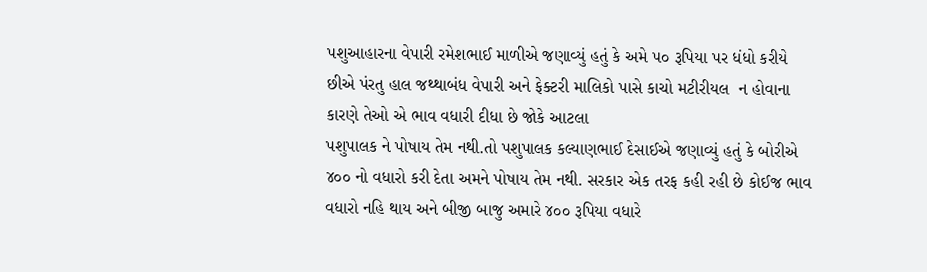પશુઆહારના વેપારી રમેશભાઈ માળીએ જણાવ્યું હતું કે અમે ૫૦ રૂપિયા પર ધંધો કરીયે છીએ પંરતુ હાલ જથ્થાબંધ વેપારી અને ફેક્ટરી માલિકો પાસે કાચો મટીરીયલ  ન હોવાના કારણે તેઓ એ ભાવ વધારી દીધા છે જોકે આટલા
પશુપાલક ને પોષાય તેમ નથી.તો પશુપાલક કલ્યાણભાઈ દેસાઈએ જણાવ્યું હતું કે બોરીએ ૪૦૦ નો વધારો કરી દેતા અમને પોષાય તેમ નથી. સરકાર એક તરફ કહી રહી છે કોઈજ ભાવ વધારો નહિ થાય અને બીજી બાજુ અમારે ૪૦૦ રૂપિયા વધારે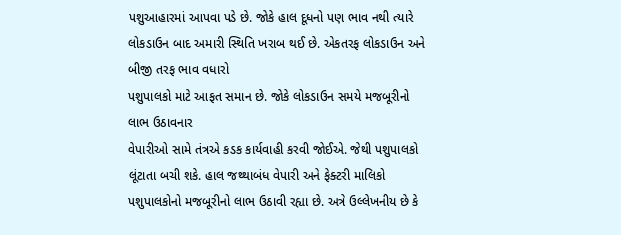પશુઆહારમાં આપવા પડે છે. જોકે હાલ દૂધનો પણ ભાવ નથી ત્યારે લોકડાઉન બાદ અમારી સ્થિતિ ખરાબ થઈ છે. એકતરફ લોકડાઉન અને બીજી તરફ ભાવ વધારો
પશુપાલકો માટે આફત સમાન છે. જોકે લોકડાઉન સમયે મજબૂરીનો લાભ ઉઠાવનાર
વેપારીઓ સામે તંત્રએ કડક કાર્યવાહી કરવી જોઈએ. જેથી પશુપાલકો લૂંટાતા બચી શકે. હાલ જથ્થાબંધ વેપારી અને ફેક્ટરી માલિકો પશુપાલકોનો મજબૂરીનો લાભ ઉઠાવી રહ્યા છે. અત્રે ઉલ્લેખનીય છે કે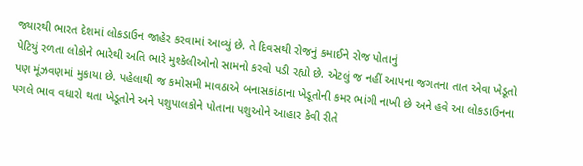જ્યારથી ભારત દેશમાં લોકડાઉન જાહેર કરવામાં આવ્યું છે. તે દિવસથી રોજનું કમાઈને રોજ પોતાનું
પેટિયું રળતા લોકોને ભારેથી અતિ ભારે મુશ્કેલીઓનો સામનો કરવો પડી રહ્યો છે. એટલું જ નહીં આપના જગતના તાત એવા ખેડૂતો પણ મૂંઝવણમાં મુકાયા છે. પહેલાથી જ કમોસમી માવઠાએ બનાસકાંઠાના ખેડૂતોની કમર ભાંગી નાખી છે અને હવે આ લોકડાઉનના પગલે ભાવ વધારો થતા ખેડૂતોને અને પશુપાલકોને પોતાના પશુઓને આહાર કેવી રીતે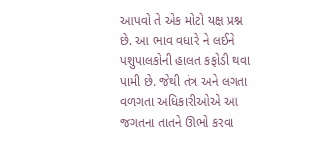આપવો તે એક મોટો યક્ષ પ્રશ્ન છે. આ ભાવ વધારે ને લઈને પશુપાલકોની હાલત કફોડી થવા પામી છે. જેથી તંત્ર અને લગતા વળગતા અધિકારીઓએ આ જગતના તાતને ઊભો કરવા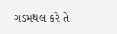ગડમથલ કરે તે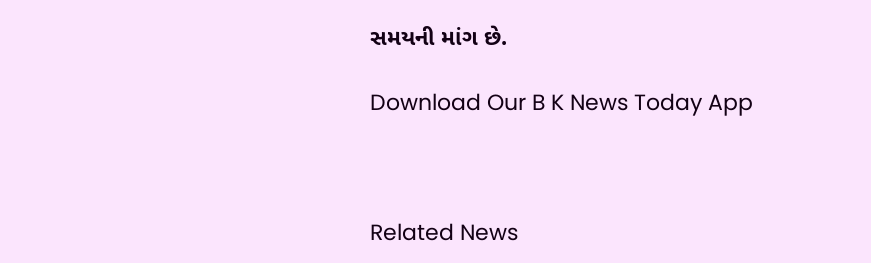સમયની માંગ છે.

Download Our B K News Today App



Related News